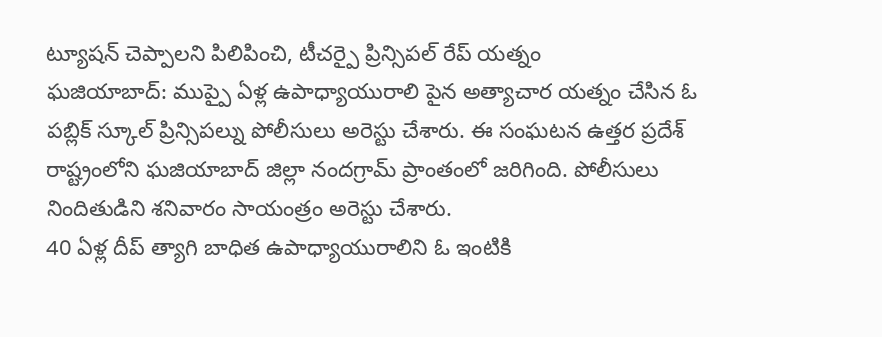ట్యూషన్ చెప్పాలని పిలిపించి, టీచర్పై ప్రిన్సిపల్ రేప్ యత్నం
ఘజియాబాద్: ముప్పై ఏళ్ల ఉపాధ్యాయురాలి పైన అత్యాచార యత్నం చేసిన ఓ పబ్లిక్ స్కూల్ ప్రిన్సిపల్ను పోలీసులు అరెస్టు చేశారు. ఈ సంఘటన ఉత్తర ప్రదేశ్ రాష్ట్రంలోని ఘజియాబాద్ జిల్లా నందగ్రామ్ ప్రాంతంలో జరిగింది. పోలీసులు నిందితుడిని శనివారం సాయంత్రం అరెస్టు చేశారు.
40 ఏళ్ల దీప్ త్యాగి బాధిత ఉపాధ్యాయురాలిని ఓ ఇంటికి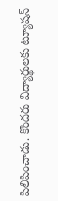పిలిపించాడు. కొందరు విద్యార్థులకు ట్యూషన్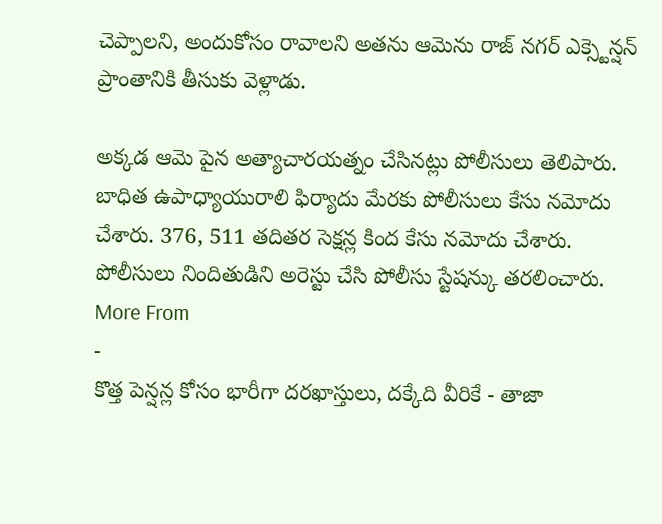చెప్పాలని, అందుకోసం రావాలని అతను ఆమెను రాజ్ నగర్ ఎక్స్టెన్షన్ ప్రాంతానికి తీసుకు వెళ్లాడు.

అక్కడ ఆమె పైన అత్యాచారయత్నం చేసినట్లు పోలీసులు తెలిపారు. బాధిత ఉపాధ్యాయురాలి ఫిర్యాదు మేరకు పోలీసులు కేసు నమోదు చేశారు. 376, 511 తదితర సెక్షన్ల కింద కేసు నమోదు చేశారు. పోలీసులు నిందితుడిని అరెస్టు చేసి పోలీసు స్టేషన్కు తరలించారు.
More From
-
కొత్త పెన్షన్ల కోసం భారీగా దరఖాస్తులు, దక్కేది వీరికే - తాజా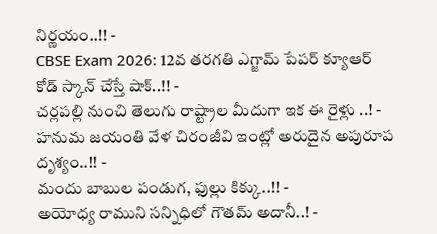నిర్ణయం..!! -
CBSE Exam 2026: 12వ తరగతి ఎగ్జామ్ పేపర్ క్యూఆర్ కోడ్ స్కాన్ చేస్తే షాక్..!! -
చర్లపల్లి నుంచి తెలుగు రాష్ట్రాల మీదుగా ఇక ఈ రైళ్లు ..! -
హనుమ జయంతి వేళ చిరంజీవి ఇంట్లో అరుదైన అపురూప దృశ్యం..!! -
మందు బాబుల పండుగ, ఫుల్లు కిక్కు..!! -
అయోధ్య రాముని సన్నిధిలో గౌతమ్ అదానీ..! -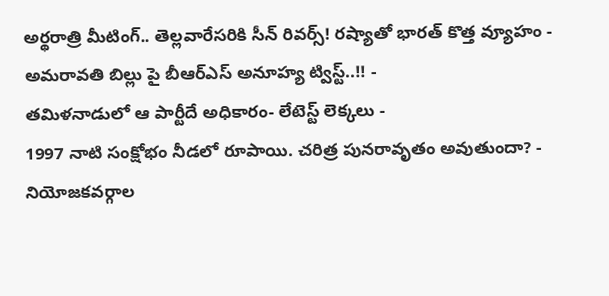అర్థరాత్రి మీటింగ్.. తెల్లవారేసరికి సీన్ రివర్స్! రష్యాతో భారత్ కొత్త వ్యూహం -
అమరావతి బిల్లు పై బీఆర్ఎస్ అనూహ్య ట్విస్ట్..!! -
తమిళనాడులో ఆ పార్టీదే అధికారం- లేటెస్ట్ లెక్కలు -
1997 నాటి సంక్షోభం నీడలో రూపాయి. చరిత్ర పునరావృతం అవుతుందా? -
నియోజకవర్గాల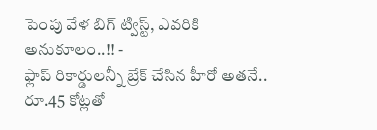పెంపు వేళ బిగ్ ట్విస్ట్, ఎవరికి అనుకూలం..!! -
ఫ్లాప్ రికార్డులన్నీ బ్రేక్ చేసిన హీరో అతనే.. రూ.45 కోట్లతో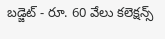బడ్జెట్ - రూ. 60 వేలు కలెక్షన్స్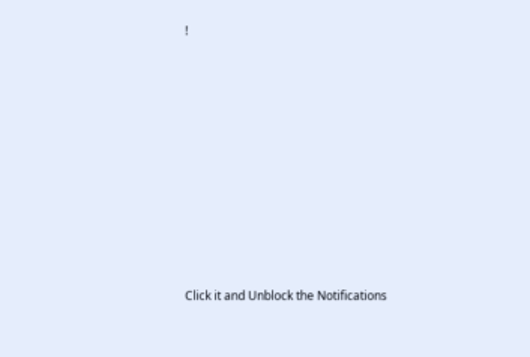!












Click it and Unblock the Notifications